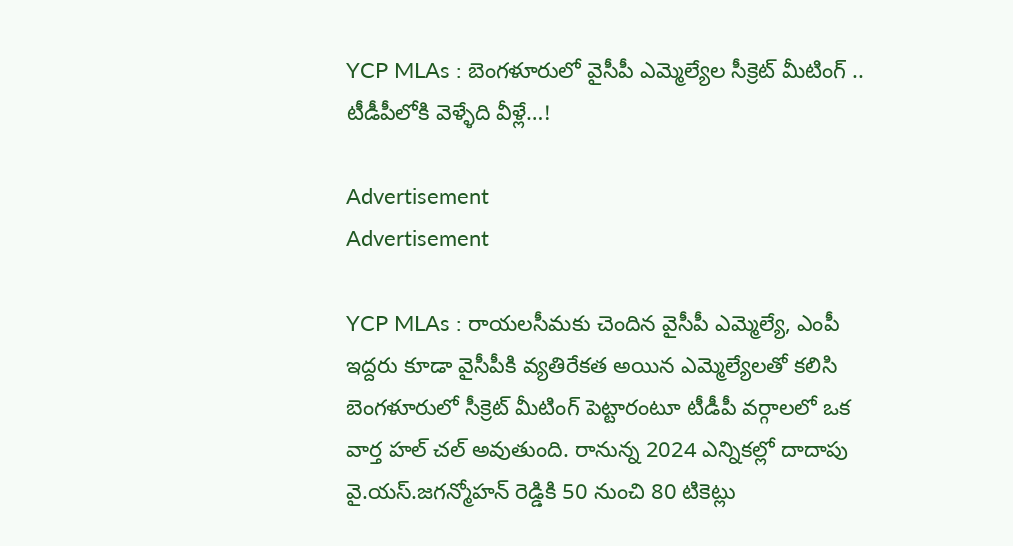YCP MLAs : బెంగళూరులో వైసీపీ ఎమ్మెల్యేల సీక్రెట్ మీటింగ్ .. టీడీపీలోకి వెళ్ళేది వీళ్లే…!

Advertisement
Advertisement

YCP MLAs : రాయలసీమకు చెందిన వైసీపీ ఎమ్మెల్యే, ఎంపీ ఇద్దరు కూడా వైసీపీకి వ్యతిరేకత అయిన ఎమ్మెల్యేలతో కలిసి బెంగళూరులో సీక్రెట్ మీటింగ్ పెట్టారంటూ టీడీపీ వర్గాలలో ఒక వార్త హల్ చల్ అవుతుంది. రానున్న 2024 ఎన్నికల్లో దాదాపు వై.యస్.జగన్మోహన్ రెడ్డికి 50 నుంచి 80 టికెట్లు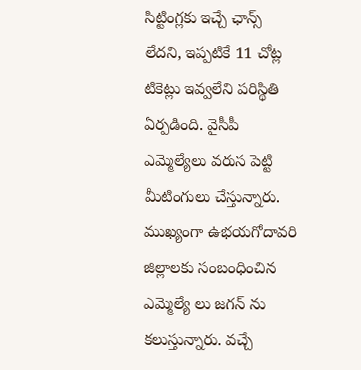సిట్టింగ్లకు ఇచ్చే ఛాన్స్ లేదని, ఇప్పటికే 11 చోట్ల టికెట్లు ఇవ్వలేని పరిస్థితి ఏర్పడింది. వైసీపీ ఎమ్మెల్యేలు వరుస పెట్టి మీటింగులు చేస్తున్నారు. ముఖ్యంగా ఉభయగోదావరి జిల్లాలకు సంబంధించిన ఎమ్మెల్యే లు జగన్ ను కలుస్తున్నారు. వచ్చే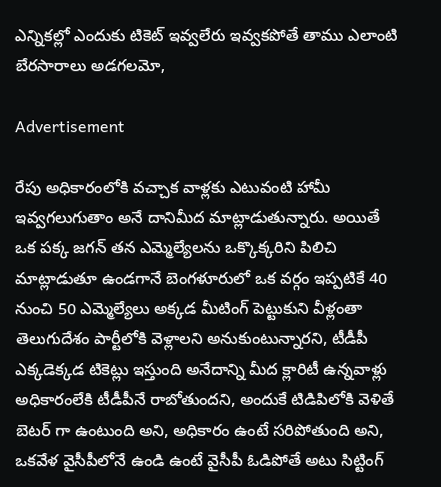ఎన్నికల్లో ఎందుకు టికెట్ ఇవ్వలేరు ఇవ్వకపోతే తాము ఎలాంటి బేరసారాలు అడగలమో,

Advertisement

రేపు అధికారంలోకి వచ్చాక వాళ్లకు ఎటువంటి హామీ ఇవ్వగలుగుతాం అనే దానిమీద మాట్లాడుతున్నారు. అయితే ఒక పక్క జగన్ తన ఎమ్మెల్యేలను ఒక్కొక్కరిని పిలిచి మాట్లాడుతూ ఉండగానే బెంగళూరులో ఒక వర్గం ఇప్పటికే 40 నుంచి 50 ఎమ్మెల్యేలు అక్కడ మీటింగ్ పెట్టుకుని వీళ్లంతా తెలుగుదేశం పార్టీలోకి వెళ్లాలని అనుకుంటున్నారని, టీడీపీ ఎక్కడెక్కడ టికెట్లు ఇస్తుంది అనేదాన్ని మీద క్లారిటీ ఉన్నవాళ్లు అధికారంలేకి టీడీపీనే రాబోతుందని, అందుకే టిడిపిలోకి వెళితే బెటర్ గా ఉంటుంది అని, అధికారం ఉంటే సరిపోతుంది అని, ఒకవేళ వైసీపీలోనే ఉండి ఉంటే వైసీపీ ఓడిపోతే అటు సిట్టింగ్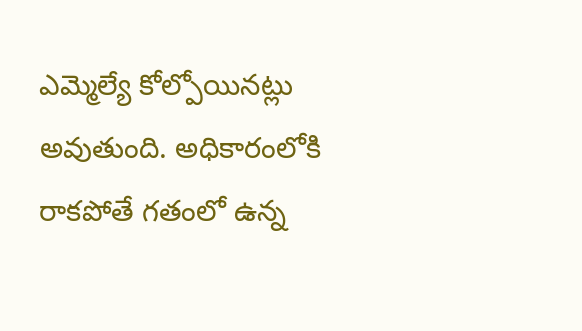ఎమ్మెల్యే కోల్పోయినట్లు అవుతుంది. అధికారంలోకి రాకపోతే గతంలో ఉన్న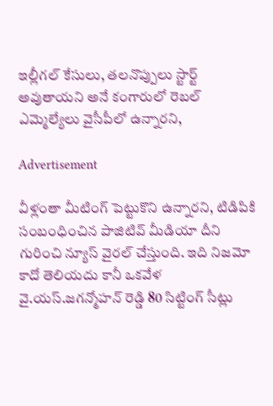ఇల్లీగల్ కేసులు, తలనొప్పులు స్టార్ట్ అవుతాయని అనే కంగారులో రెబల్ ఎమ్మెల్యేలు వైసీపీలో ఉన్నారని,

Advertisement

వీళ్లంతా మీటింగ్ పెట్టుకొని ఉన్నారని, టిడిపికి సంబంధించిన పాజిటివ్ మీడియా దీని గురించి న్యూస్ వైరల్ చేస్తుంది. ఇది నిజమో కాదో తెలియదు కానీ ఒకవేళ వై.యస్.జగన్మోహన్ రెడ్డి 80 సిట్టింగ్ సీట్లు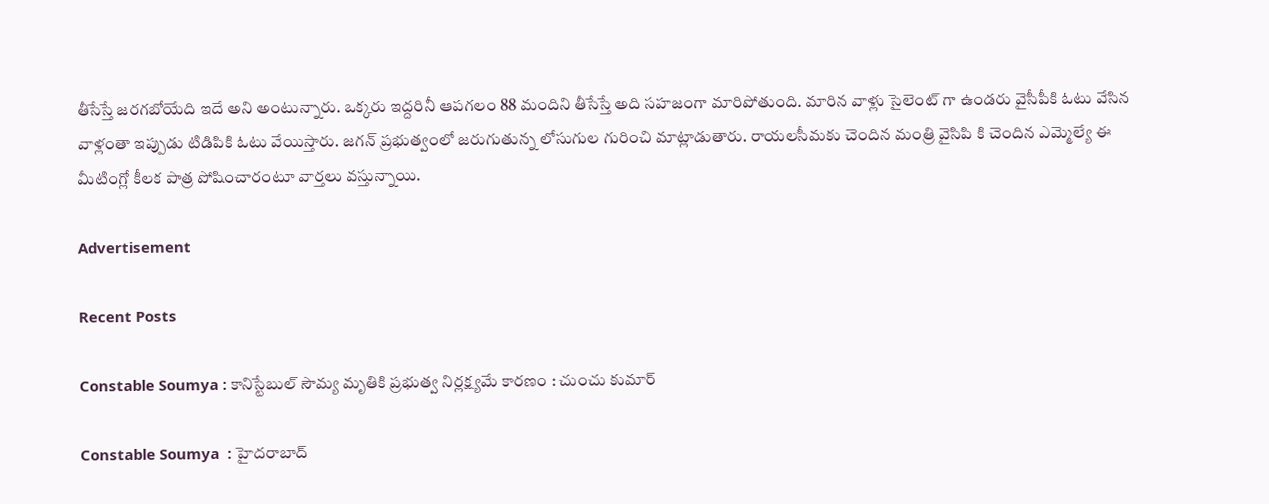తీసేస్తే జరగబోయేది ఇదే అని అంటున్నారు. ఒక్కరు ఇద్దరినీ ఆపగలం 88 మందిని తీసేస్తే అది సహజంగా మారిపోతుంది. మారిన వాళ్లు సైలెంట్ గా ఉండరు వైసీపీకి ఓటు వేసిన వాళ్లంతా ఇప్పుడు టిడిపికి ఓటు వేయిస్తారు. జగన్ ప్రభుత్వంలో జరుగుతున్న లోసుగుల గురించి మాట్లాడుతారు. రాయలసీమకు చెందిన మంత్రి వైసిపి కి చెందిన ఎమ్మెల్యే ఈ మీటింగ్లో కీలక పాత్ర పోషించారంటూ వార్తలు వస్తున్నాయి.

Advertisement

Recent Posts

Constable Soumya : కానిస్టేబుల్ సౌమ్య మృతికి ప్రభుత్వ నిర్లక్ష్యమే కారణం : చుంచు కుమార్

Constable Soumya  : హైదరాబాద్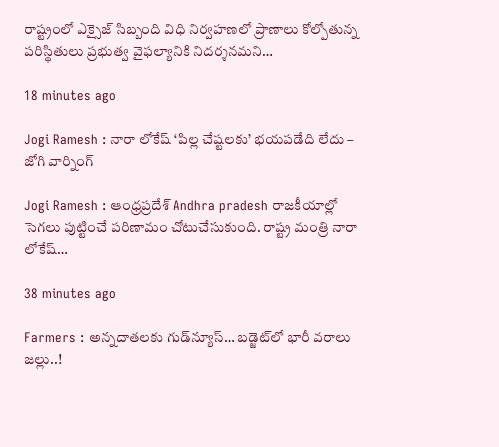రాష్ట్రంలో ఎక్సైజ్ సిబ్బంది విధి నిర్వహణలో ప్రాణాలు కోల్పోతున్న పరిస్థితులు ప్రభుత్వ వైఫల్యానికి నిదర్శనమని…

18 minutes ago

Jogi Ramesh : నారా లోకేష్ ‘పిల్ల చేష్టలకు’ భయపడేది లేదు – జోగి వార్నింగ్

Jogi Ramesh : ఆంధ్రప్రదేశ్ Andhra pradesh రాజకీయాల్లో సెగలు పుట్టించే పరిణామం చోటుచేసుకుంది. రాష్ట్ర మంత్రి నారా లోకేష్‌…

38 minutes ago

Farmers : అన్నదాతల‌కు గుడ్‌న్యూస్‌… బ‌డ్జెట్‌లో భారీ వ‌రాలు జ‌ల్లు..!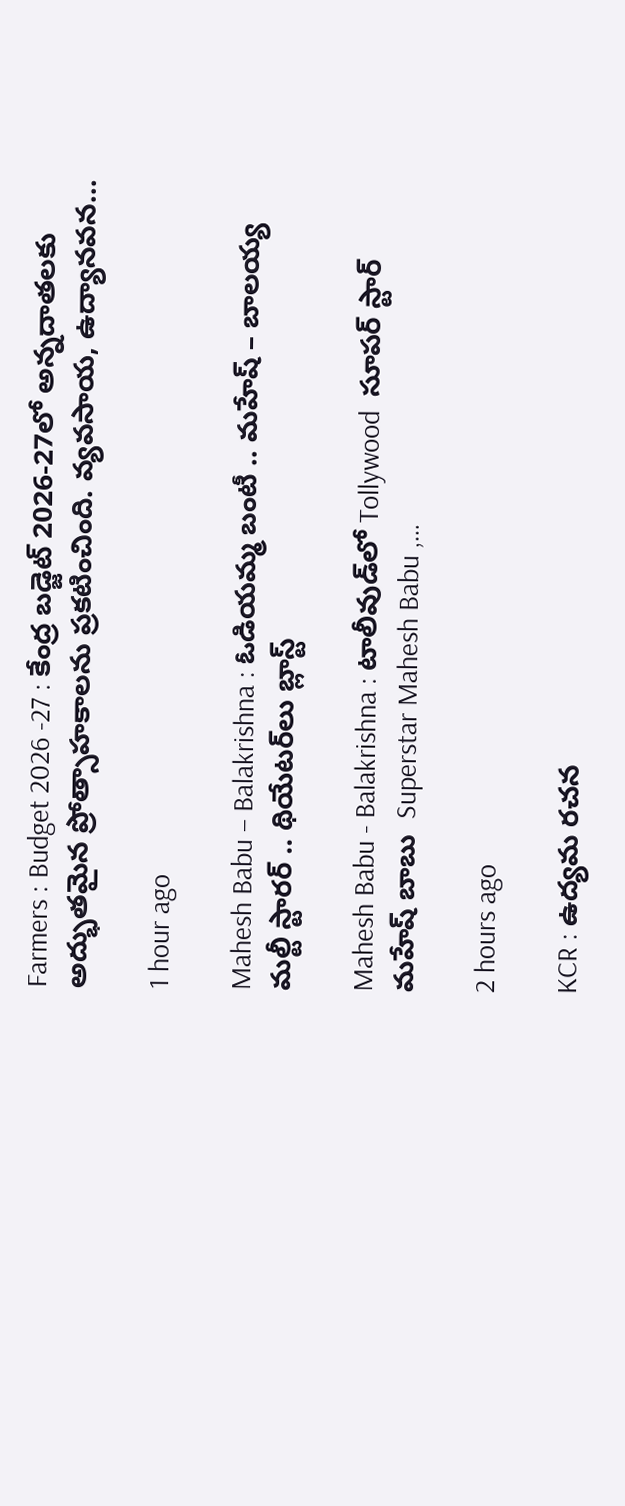Farmers : Budget 2026 -27 : కేంద్ర బడ్జెట్ 2026-27లో అన్నదాతలకు అద్భుతమైన ప్రోత్సాహకాలను ప్రకటించింది. వ్యవసాయ, ఉద్యానవన…

1 hour ago

Mahesh Babu – Balakrishna : ఓడియమ్మ బంటీ .. మహేష్ – బాలయ్య మల్టీ స్టారర్ .. థియేటర్‌లు బ్లాస్ట్

Mahesh Babu - Balakrishna : టాలీవుడ్‌లో Tollywood  సూపర్ స్టార్ మహేష్ బాబు  Superstar Mahesh Babu ,…

2 hours ago

KCR : ఉద్యమ రచన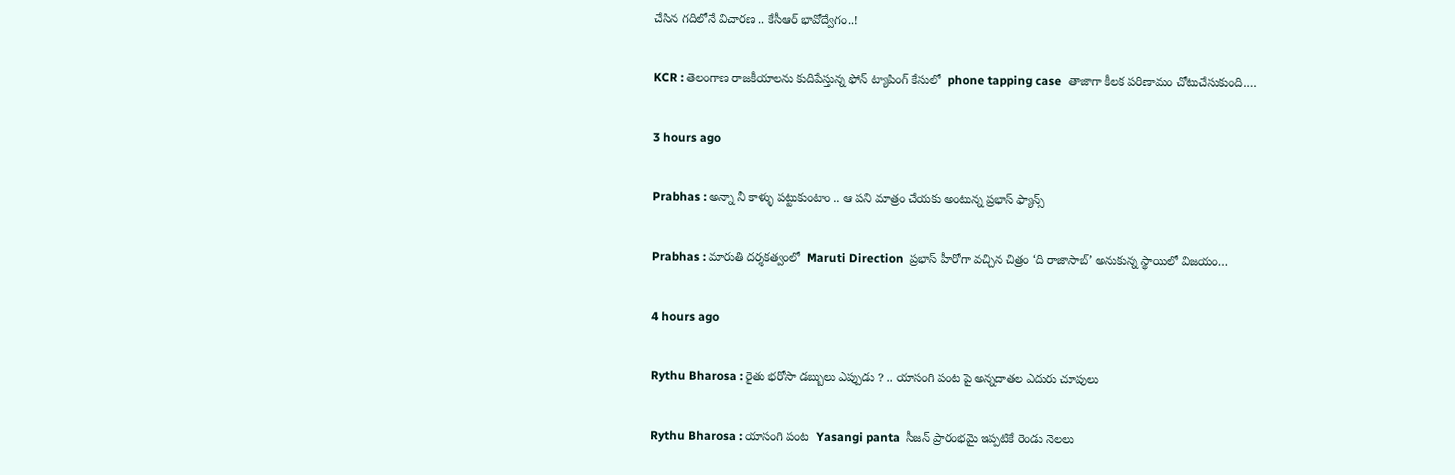చేసిన గదిలోనే విచారణ .. కేసీఆర్ భావోద్వేగం..!

KCR : తెలంగాణ రాజకీయాలను కుదిపేస్తున్న ఫోన్ ట్యాపింగ్ కేసులో  phone tapping case  తాజాగా కీలక పరిణామం చోటుచేసుకుంది.…

3 hours ago

Prabhas : అన్నా నీ కాళ్ళు పట్టుకుంటాం .. ఆ పని మాత్రం చేయకు అంటున్న ప్రభాస్ ఫ్యాన్స్

Prabhas : మారుతి దర్శకత్వంలో  Maruti Direction  ప్రభాస్ హీరోగా వచ్చిన చిత్రం ‘ది రాజాసాబ్‌’ అనుకున్న స్థాయిలో విజయం…

4 hours ago

Rythu Bharosa : రైతు భరోసా డబ్బులు ఎప్పుడు ? .. యాసంగి పంట పై అన్నదాతల ఎదురు చూపులు

Rythu Bharosa : యాసంగి పంట  Yasangi panta  సీజన్ ప్రారంభమై ఇప్పటికే రెండు నెలలు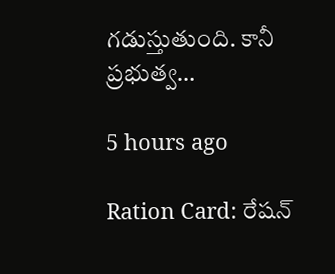గడుస్తుతుంది. కానీ ప్రభుత్వ…

5 hours ago

Ration Card: రేషన్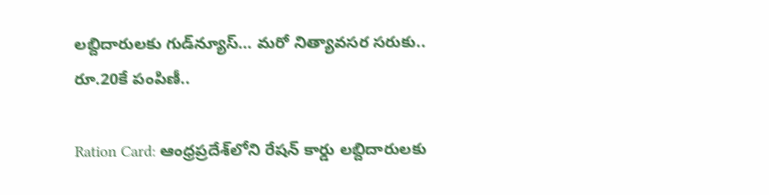లబ్దిదారులకు గుడ్‌న్యూస్… మరో నిత్యావసర సరుకు.. రూ.20కే పంపిణీ..

Ration Card: ఆంధ్రప్రదేశ్‌లోని రేషన్ కార్డు లబ్దిదారులకు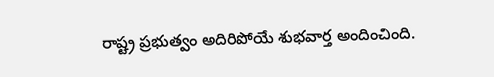రాష్ట్ర ప్రభుత్వం అదిరిపోయే శుభవార్త అందించింది.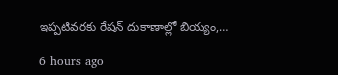ఇప్పటివరకు రేషన్ దుకాణాల్లో బియ్యం,…

6 hours ago